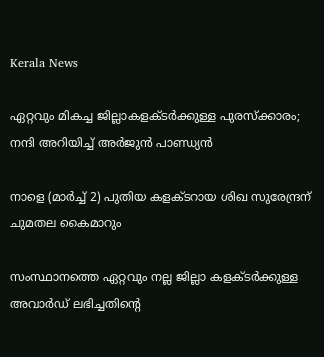Kerala News

ഏറ്റവും മികച്ച ജില്ലാകളക്ടർക്കുള്ള പുരസ്ക്കാരം; നന്ദി അറിയിച്ച് അർജുൻ പാണ്ഡ്യൻ

നാളെ (മാര്‍ച്ച് 2) പുതിയ കളക്ടറായ ശിഖ സുരേന്ദ്രന് ചുമതല കൈമാറും

സംസ്ഥാനത്തെ ഏറ്റവും നല്ല ജില്ലാ കളക്ടർക്കുള്ള അവാർഡ് ലഭിച്ചതിൻ്റെ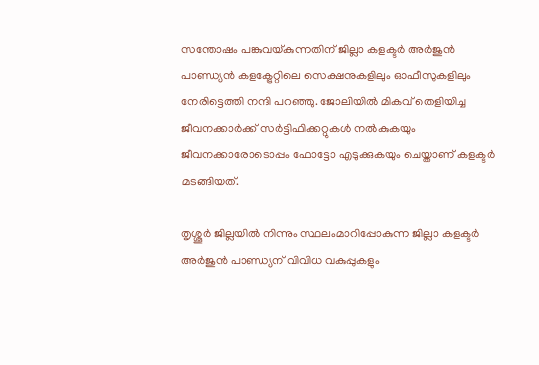സന്തോഷം പങ്കുവയ്കുന്നതിന് ജില്ലാ കളക്ടർ അർജുൻ പാണ്ഡ്യൻ കളക്ട്രേറ്റിലെ സെക്ഷനുകളിലും ഓഫീസുകളിലും നേരിട്ടെത്തി നന്ദി പറഞ്ഞു. ജോലിയിൽ മികവ് തെളിയിച്ച ജീവനക്കാർക്ക് സർട്ടിഫിക്കറ്റുകൾ നൽകുകയും ജീവനക്കാരോടൊപ്പം ഫോട്ടോ എടുക്കുകയും ചെയ്താണ് കളക്ടർ മടങ്ങിയത്.

തൃശ്ശൂര്‍ ജില്ലയില്‍ നിന്നും സ്ഥലംമാറിപ്പോകുന്ന ജില്ലാ കളക്ടര്‍ അര്‍ജുന്‍ പാണ്ഡ്യന് വിവിധ വകുപ്പുകളും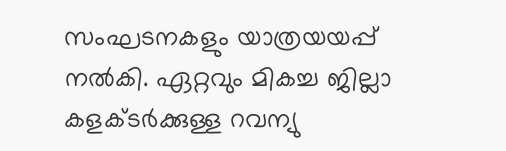സംഘടനകളും യാത്രയയപ്പ് നല്‍കി. ഏറ്റവും മികച്ച ജില്ലാ കളക്ടര്‍ക്കുള്ള റവന്യു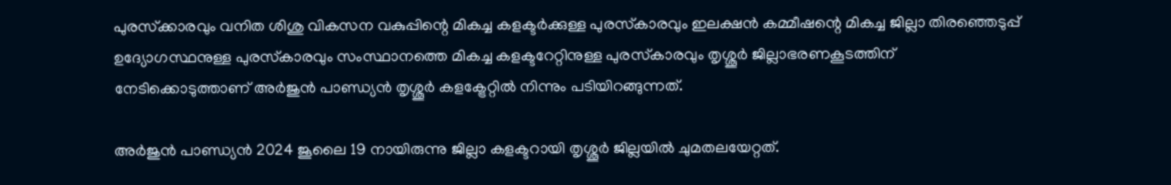പുരസ്‌ക്കാരവും വനിത ശിശു വികസന വകുപ്പിന്റെ മികച്ച കളക്ടര്‍ക്കുള്ള പുരസ്‌കാരവും ഇലക്ഷന്‍ കമ്മീഷന്റെ മികച്ച ജില്ലാ തിരഞ്ഞെടുപ്പ് ഉദ്യോഗസ്ഥനുള്ള പുരസ്‌കാരവും സംസ്ഥാനത്തെ മികച്ച കളക്ടറേറ്റിനുള്ള പുരസ്‌കാരവും തൃശ്ശൂര്‍ ജില്ലാഭരണകൂടത്തിന് നേടിക്കൊടുത്താണ് അര്‍ജുന്‍ പാണ്ഡ്യന്‍ തൃശ്ശൂര്‍ കളക്ട്രേറ്റില്‍ നിന്നും പടിയിറങ്ങുന്നത്.

അര്‍ജുന്‍ പാണ്ഡ്യന്‍ 2024 ജൂലൈ 19 നായിരുന്നു ജില്ലാ കളക്ടറായി തൃശ്ശൂര്‍ ജില്ലയില്‍ ചുമതലയേറ്റത്.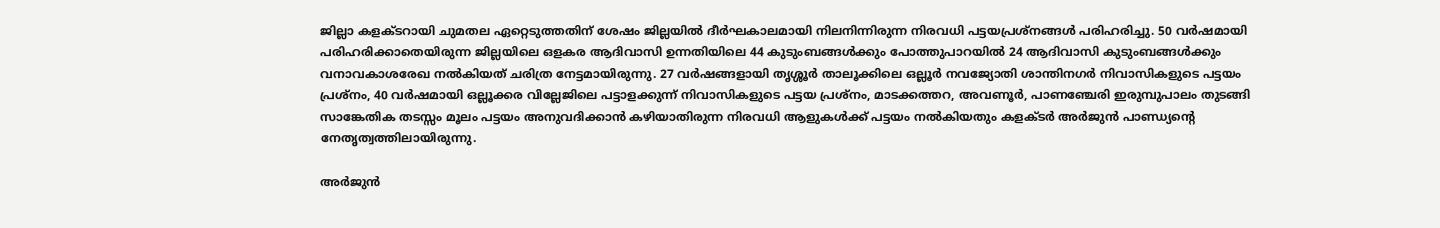ജില്ലാ കളക്ടറായി ചുമതല ഏറ്റെടുത്തതിന് ശേഷം ജില്ലയില്‍ ദീര്‍ഘകാലമായി നിലനിന്നിരുന്ന നിരവധി പട്ടയപ്രശ്‌നങ്ങള്‍ പരിഹരിച്ചു. 50 വര്‍ഷമായി പരിഹരിക്കാതെയിരുന്ന ജില്ലയിലെ ഒളകര ആദിവാസി ഉന്നതിയിലെ 44 കുടുംബങ്ങള്‍ക്കും പോത്തുപാറയില്‍ 24 ആദിവാസി കുടുംബങ്ങള്‍ക്കും വനാവകാശരേഖ നല്‍കിയത് ചരിത്ര നേട്ടമായിരുന്നു. 27 വര്‍ഷങ്ങളായി തൃശ്ശൂര്‍ താലൂക്കിലെ ഒല്ലൂര്‍ നവജ്യോതി ശാന്തിനഗര്‍ നിവാസികളുടെ പട്ടയം പ്രശ്‌നം, 40 വര്‍ഷമായി ഒല്ലൂക്കര വില്ലേജിലെ പട്ടാളക്കുന്ന് നിവാസികളുടെ പട്ടയ പ്രശ്‌നം, മാടക്കത്തറ, അവണൂര്‍, പാണഞ്ചേരി ഇരുമ്പുപാലം തുടങ്ങി സാങ്കേതിക തടസ്സം മൂലം പട്ടയം അനുവദിക്കാന്‍ കഴിയാതിരുന്ന നിരവധി ആളുകള്‍ക്ക് പട്ടയം നല്‍കിയതും കളക്ടര്‍ അര്‍ജുന്‍ പാണ്ഡ്യന്റെ നേതൃത്വത്തിലായിരുന്നു.

അര്‍ജുന്‍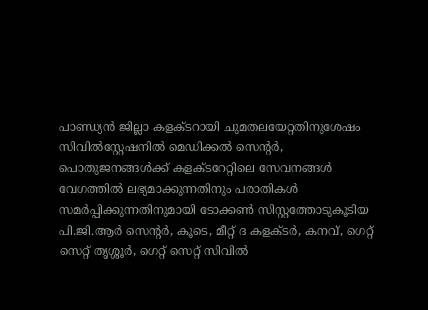പാണ്ഡ്യന്‍ ജില്ലാ കളക്ടറായി ചുമതലയേറ്റതിനുശേഷം സിവില്‍സ്റ്റേഷനില്‍ മെഡിക്കല്‍ സെന്റര്‍, പൊതുജനങ്ങള്‍ക്ക് കളക്ടറേറ്റിലെ സേവനങ്ങള്‍ വേഗത്തില്‍ ലഭ്യമാക്കുന്നതിനും പരാതികള്‍ സമര്‍പ്പിക്കുന്നതിനുമായി ടോക്കണ്‍ സിസ്റ്റത്തോടുകൂടിയ പി.ജി.ആര്‍ സെന്റര്‍, കൂടെ, മീറ്റ് ദ കളക്ടര്‍, കനവ്, ഗെറ്റ് സെറ്റ് തൃശ്ശൂര്‍, ഗെറ്റ് സെറ്റ് സിവില്‍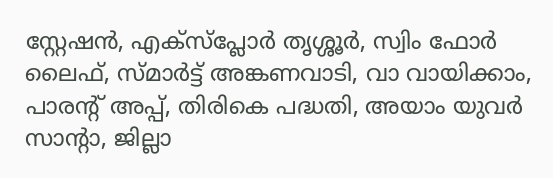സ്റ്റേഷന്‍, എക്സ്പ്ലോര്‍ തൃശ്ശൂര്‍, സ്വിം ഫോര്‍ ലൈഫ്, സ്മാര്‍ട്ട് അങ്കണവാടി, വാ വായിക്കാം, പാരന്റ് അപ്പ്, തിരികെ പദ്ധതി, അയാം യുവര്‍ സാന്റാ, ജില്ലാ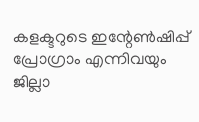കളക്ടറുടെ ഇന്റേണ്‍ഷിപ്പ് പ്രോഗ്രാം എന്നിവയും ജില്ലാ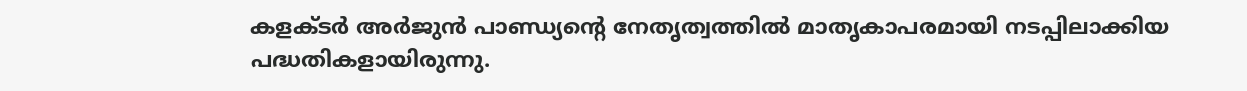കളക്ടര്‍ അര്‍ജുന്‍ പാണ്ഡ്യന്റെ നേതൃത്വത്തില്‍ മാതൃകാപരമായി നടപ്പിലാക്കിയ പദ്ധതികളായിരുന്നു.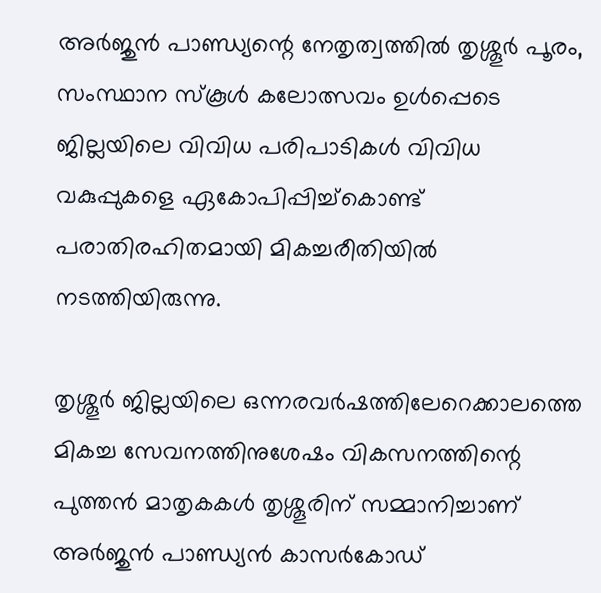അര്‍ജുന്‍ പാണ്ഡ്യന്റെ നേതൃത്വത്തില്‍ തൃശ്ശൂര്‍ പൂരം, സംസ്ഥാന സ്‌കൂള്‍ കലോത്സവം ഉള്‍പ്പെടെ ജില്ലയിലെ വിവിധ പരിപാടികള്‍ വിവിധ വകുപ്പുകളെ ഏകോപിപ്പിച്ച്‌കൊണ്ട് പരാതിരഹിതമായി മികച്ചരീതിയില്‍ നടത്തിയിരുന്നു.

തൃശ്ശൂര്‍ ജില്ലയിലെ ഒന്നരവര്‍ഷത്തിലേറെക്കാലത്തെ മികച്ച സേവനത്തിനുശേഷം വികസനത്തിന്റെ പുത്തന്‍ മാതൃകകള്‍ തൃശ്ശൂരിന് സമ്മാനിച്ചാണ് അര്‍ജുന്‍ പാണ്ഡ്യന്‍ കാസര്‍കോഡ്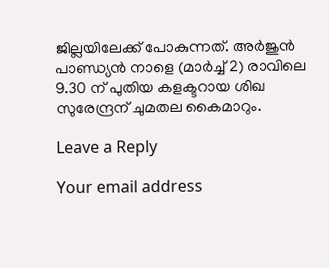ജില്ലയിലേക്ക് പോകുന്നത്. അര്‍ജുന്‍ പാണ്ഡ്യന്‍ നാളെ (മാര്‍ച്ച് 2) രാവിലെ 9.30 ന് പുതിയ കളക്ടറായ ശിഖ സുരേന്ദ്രന് ചുമതല കൈമാറും.

Leave a Reply

Your email address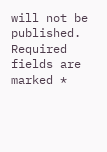will not be published. Required fields are marked *